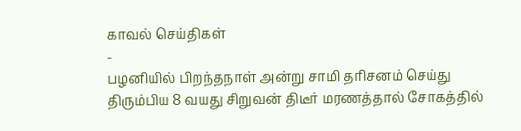காவல் செய்திகள்
-
பழனியில் பிறந்தநாள் அன்று சாமி தரிசனம் செய்து திரும்பிய 8 வயது சிறுவன் திடீர் மரணத்தால் சோகத்தில்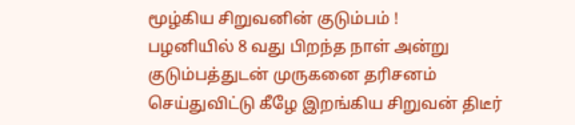மூழ்கிய சிறுவனின் குடும்பம் !
பழனியில் 8 வது பிறந்த நாள் அன்று குடும்பத்துடன் முருகனை தரிசனம் செய்துவிட்டு கீழே இறங்கிய சிறுவன் திடீர்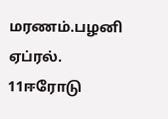மரணம்.பழனி ஏப்ரல். 11ஈரோடு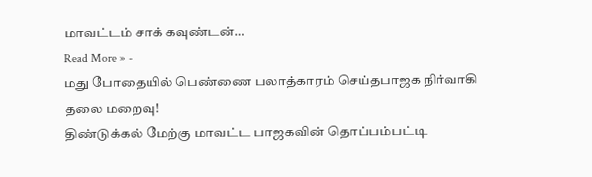மாவட்டம் சாக் கவுண்டன்…
Read More » -
மது போதையில் பெண்ணை பலாத்காரம் செய்தபாஜக நிர்வாகி தலை மறைவு!
திண்டுக்கல் மேற்கு மாவட்ட பாஜகவின் தொப்பம்பட்டி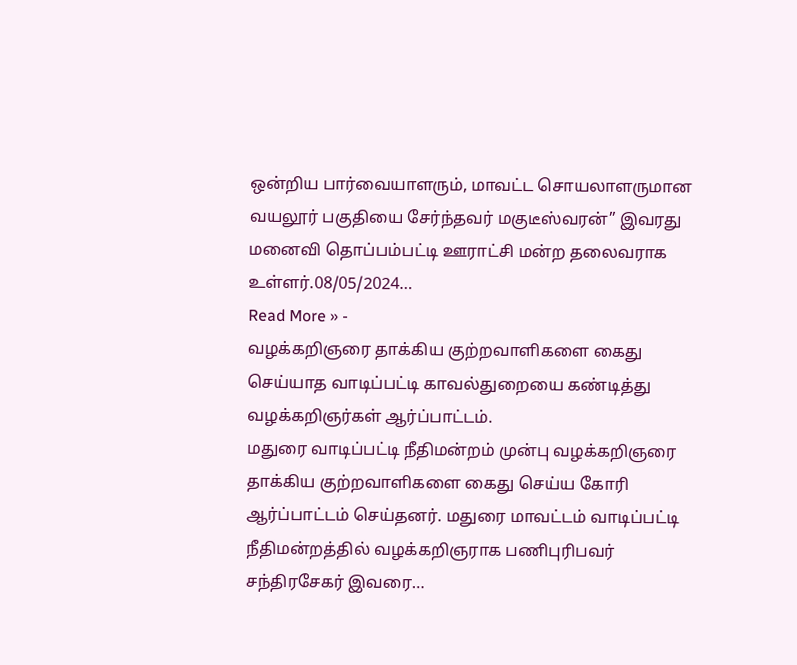ஒன்றிய பார்வையாளரும், மாவட்ட சொயலாளருமான வயலூர் பகுதியை சேர்ந்தவர் மகுடீஸ்வரன்” இவரது மனைவி தொப்பம்பட்டி ஊராட்சி மன்ற தலைவராக உள்ளர்.08/05/2024…
Read More » -
வழக்கறிஞரை தாக்கிய குற்றவாளிகளை கைது செய்யாத வாடிப்பட்டி காவல்துறையை கண்டித்து வழக்கறிஞர்கள் ஆர்ப்பாட்டம்.
மதுரை வாடிப்பட்டி நீதிமன்றம் முன்பு வழக்கறிஞரை தாக்கிய குற்றவாளிகளை கைது செய்ய கோரி ஆர்ப்பாட்டம் செய்தனர். மதுரை மாவட்டம் வாடிப்பட்டி நீதிமன்றத்தில் வழக்கறிஞராக பணிபுரிபவர் சந்திரசேகர் இவரை…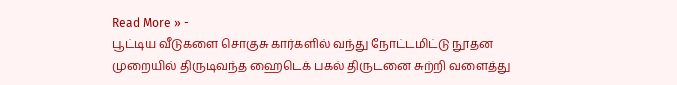Read More » -
பூட்டிய வீடுகளை சொகுசு கார்களில் வந்து நோட்டமிட்டு நூதன முறையில் திருடிவந்த ஹைடெக் பகல் திருடனை சுற்றி வளைத்து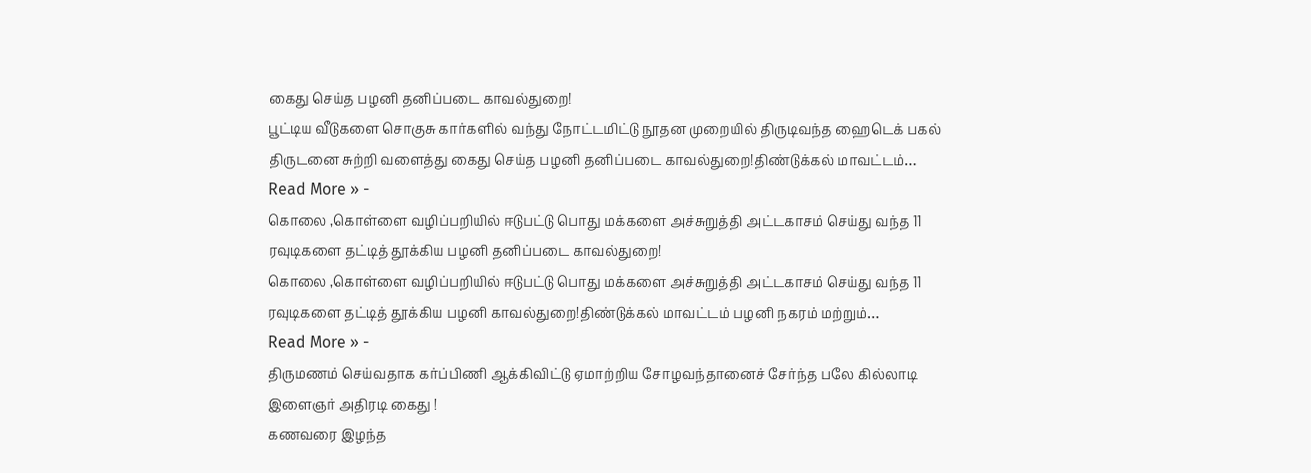கைது செய்த பழனி தனிப்படை காவல்துறை!
பூட்டிய வீடுகளை சொகுசு கார்களில் வந்து நோட்டமிட்டு நூதன முறையில் திருடிவந்த ஹைடெக் பகல் திருடனை சுற்றி வளைத்து கைது செய்த பழனி தனிப்படை காவல்துறை!திண்டுக்கல் மாவட்டம்…
Read More » -
கொலை ,கொள்ளை வழிப்பறியில் ஈடுபட்டு பொது மக்களை அச்சுறுத்தி அட்டகாசம் செய்து வந்த 11 ரவுடிகளை தட்டித் தூக்கிய பழனி தனிப்படை காவல்துறை!
கொலை ,கொள்ளை வழிப்பறியில் ஈடுபட்டு பொது மக்களை அச்சுறுத்தி அட்டகாசம் செய்து வந்த 11 ரவுடிகளை தட்டித் தூக்கிய பழனி காவல்துறை!திண்டுக்கல் மாவட்டம் பழனி நகரம் மற்றும்…
Read More » -
திருமணம் செய்வதாக கர்ப்பிணி ஆக்கிவிட்டு ஏமாற்றிய சோழவந்தானைச் சேர்ந்த பலே கில்லாடி இளைஞர் அதிரடி கைது !
கணவரை இழந்த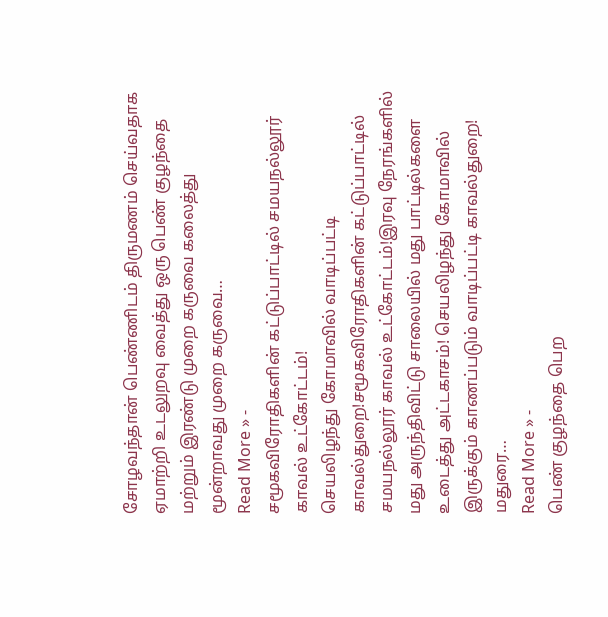சோழவந்தான் பெண்ணிடம் திருமணம் செய்வதாக ஏமாற்றி உடலுறவு வைத்து ஒரு பெண் குழந்தை மற்றும் இரண்டு முறை கருவை கலைத்து மூன்றாவது முறை கருவை…
Read More » -
சமூகவிரோதிகளின் கட்டுப்பாட்டில் சமயநல்லூர் காவல் உட்கோட்டம்!
செயலிழந்து கோமாவில் வாடிப்பட்டி காவல்துறை!சமூகவிரோதிகளின் கட்டுப்பாட்டில் சமயநல்லூர் காவல் உட்கோட்டம்!இரவு நேரங்களில் மது அருந்திவிட்டு சாலையில் மது பாட்டில்களை உடைத்து அட்டகாசம்! செயலிழந்து கோமாவில் இருக்கும் காணப்படும் வாடிப்பட்டி காவல்துறை! மதுரை…
Read More » -
பெண் குழந்தை பெற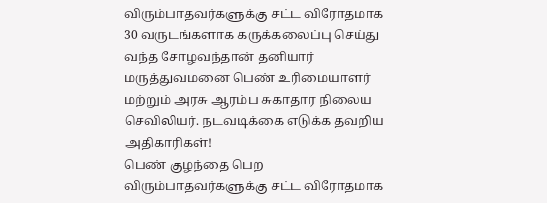விரும்பாதவர்களுக்கு சட்ட விரோதமாக 30 வருடங்களாக கருக்கலைப்பு செய்து வந்த சோழவந்தான் தனியார் மருத்துவமனை பெண் உரிமையாளர் மற்றும் அரசு ஆரம்ப சுகாதார நிலைய செவிலியர். நடவடிக்கை எடுக்க தவறிய அதிகாரிகள்!
பெண் குழந்தை பெற விரும்பாதவர்களுக்கு சட்ட விரோதமாக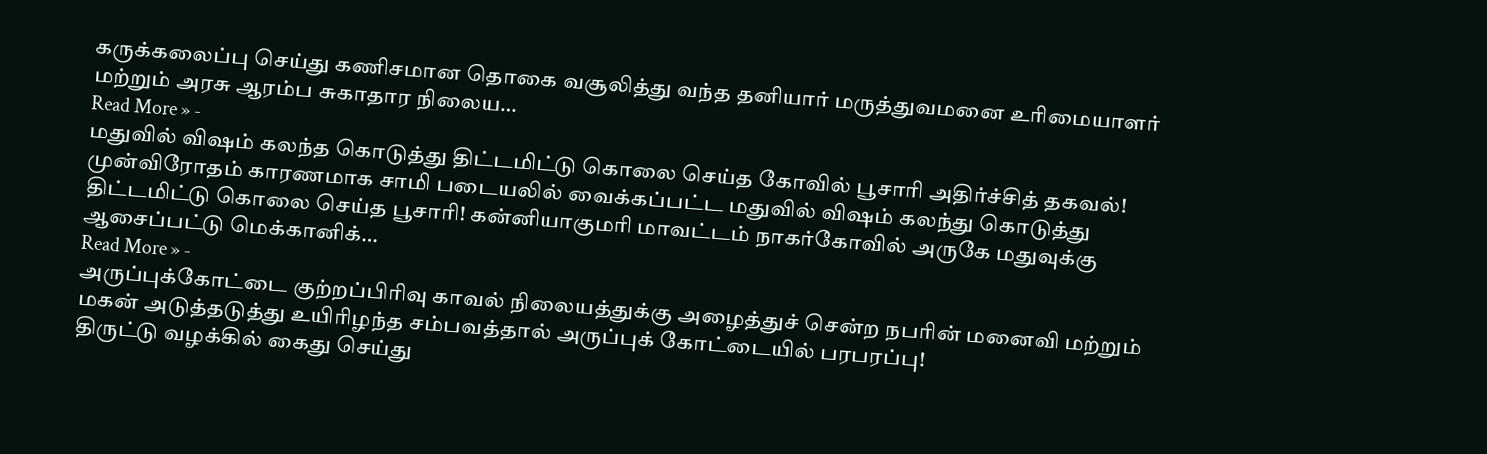கருக்கலைப்பு செய்து கணிசமான தொகை வசூலித்து வந்த தனியார் மருத்துவமனை உரிமையாளர் மற்றும் அரசு ஆரம்ப சுகாதார நிலைய…
Read More » -
மதுவில் விஷம் கலந்த கொடுத்து திட்டமிட்டு கொலை செய்த கோவில் பூசாரி அதிர்ச்சித் தகவல்!
முன்விரோதம் காரணமாக சாமி படையலில் வைக்கப்பட்ட மதுவில் விஷம் கலந்து கொடுத்து திட்டமிட்டு கொலை செய்த பூசாரி! கன்னியாகுமரி மாவட்டம் நாகர்கோவில் அருகே மதுவுக்கு ஆசைப்பட்டு மெக்கானிக்…
Read More » -
அருப்புக்கோட்டை குற்றப்பிரிவு காவல் நிலையத்துக்கு அழைத்துச் சென்ற நபரின் மனைவி மற்றும் மகன் அடுத்தடுத்து உயிரிழந்த சம்பவத்தால் அருப்புக் கோட்டையில் பரபரப்பு!
திருட்டு வழக்கில் கைது செய்து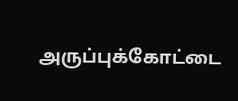அருப்புக்கோட்டை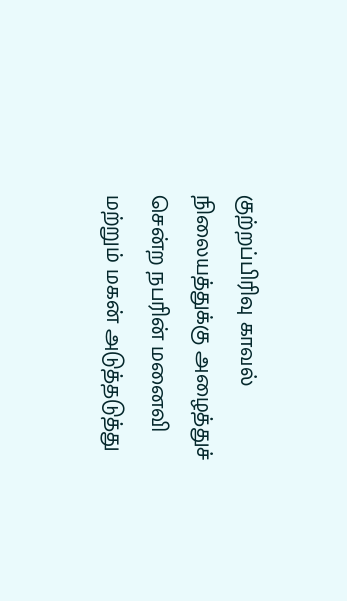குற்றப்பிரிவு காவல் நிலையத்துக்கு அழைத்துச் சென்ற நபரின் மனைவி மற்றும் மகன் அடுத்தடுத்து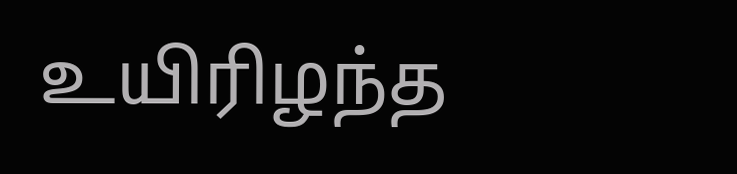உயிரிழந்த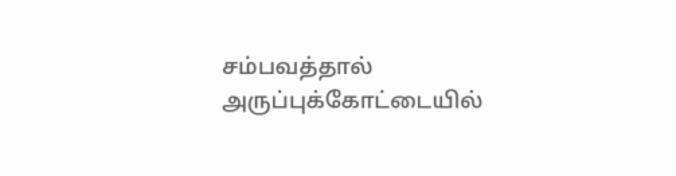சம்பவத்தால் அருப்புக்கோட்டையில்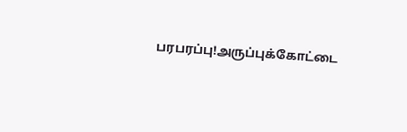பரபரப்பு!அருப்புக்கோட்டை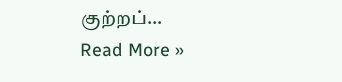குற்றப்…
Read More »